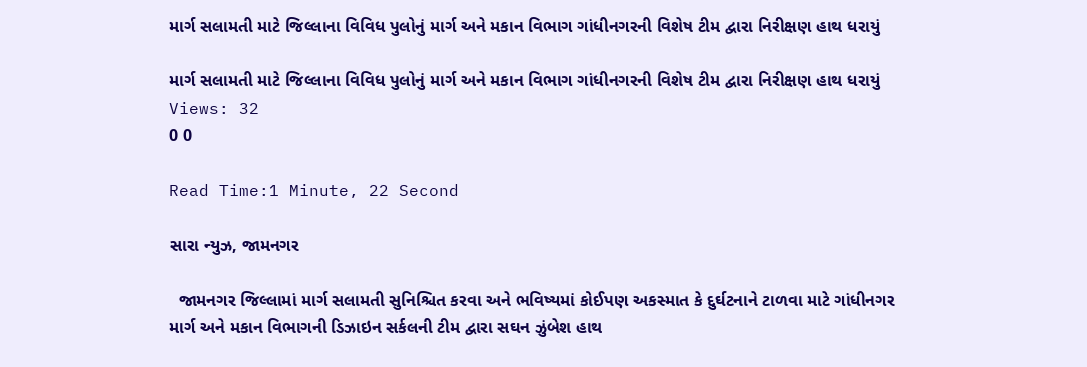માર્ગ સલામતી માટે જિલ્લાના વિવિધ પુલોનું માર્ગ અને મકાન વિભાગ ગાંધીનગરની વિશેષ ટીમ દ્વારા નિરીક્ષણ હાથ ધરાયું

માર્ગ સલામતી માટે જિલ્લાના વિવિધ પુલોનું માર્ગ અને મકાન વિભાગ ગાંધીનગરની વિશેષ ટીમ દ્વારા નિરીક્ષણ હાથ ધરાયું
Views: 32
0 0

Read Time:1 Minute, 22 Second

સારા ન્યુઝ, જામનગર

  જામનગર જિલ્લામાં માર્ગ સલામતી સુનિશ્ચિત કરવા અને ભવિષ્યમાં કોઈપણ અકસ્માત કે દુર્ઘટનાને ટાળવા માટે ગાંધીનગર માર્ગ અને મકાન વિભાગની ડિઝાઇન સર્કલની ટીમ દ્વારા સઘન ઝુંબેશ હાથ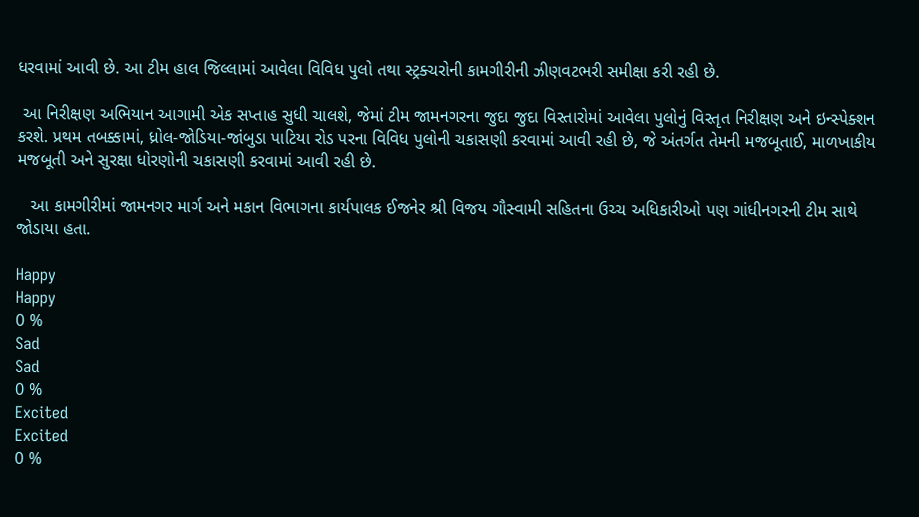ધરવામાં આવી છે. આ ટીમ હાલ જિલ્લામાં આવેલા વિવિધ પુલો તથા સ્ટ્રક્ચરોની કામગીરીની ઝીણવટભરી સમીક્ષા કરી રહી છે.

 આ નિરીક્ષણ અભિયાન આગામી એક સપ્તાહ સુધી ચાલશે, જેમાં ટીમ જામનગરના જુદા જુદા વિસ્તારોમાં આવેલા પુલોનું વિસ્તૃત નિરીક્ષણ અને ઇન્સ્પેક્શન કરશે. પ્રથમ તબક્કામાં, ધ્રોલ-જોડિયા-જાંબુડા પાટિયા રોડ પરના વિવિધ પુલોની ચકાસણી કરવામાં આવી રહી છે, જે અંતર્ગત તેમની મજબૂતાઈ, માળખાકીય મજબૂતી અને સુરક્ષા ધોરણોની ચકાસણી કરવામાં આવી રહી છે.

   આ કામગીરીમાં જામનગર માર્ગ અને મકાન વિભાગના કાર્યપાલક ઈજનેર શ્રી વિજય ગૌસ્વામી સહિતના ઉચ્ચ અધિકારીઓ પણ ગાંધીનગરની ટીમ સાથે જોડાયા હતા.

Happy
Happy
0 %
Sad
Sad
0 %
Excited
Excited
0 %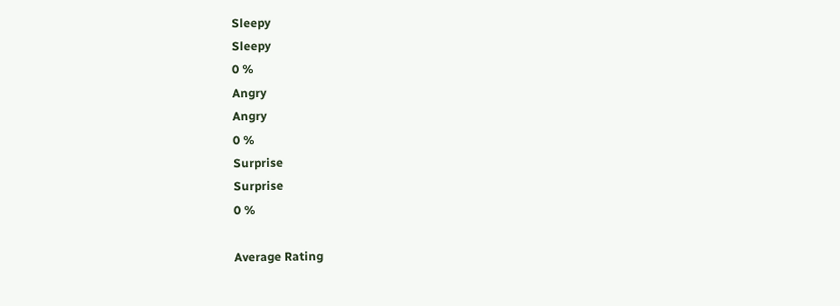Sleepy
Sleepy
0 %
Angry
Angry
0 %
Surprise
Surprise
0 %

Average Rating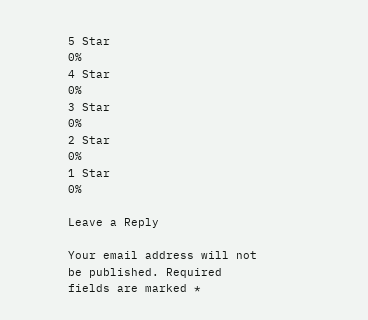5 Star
0%
4 Star
0%
3 Star
0%
2 Star
0%
1 Star
0%

Leave a Reply

Your email address will not be published. Required fields are marked *